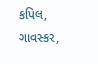કપિલ, ગાવસ્કર,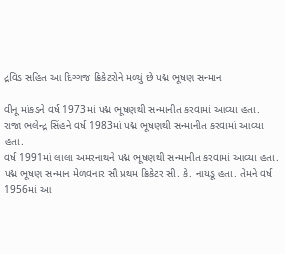દ્રવિડ સહિત આ દિગ્ગજ ક્રિકેટરોને મળ્યું છે પદ્મ ભૂષણ સન્માન

વીનૂ માંકડને વર્ષ 1973માં પદ્મ ભૂષણથી સન્માનીત કરવામાં આવ્યા હતા.
રાજા ભલેન્દ્ર સિંહને વર્ષ 1983માં પદ્મ ભૂષણથી સન્માનીત કરવામાં આવ્યા હતા.
વર્ષ 1991માં લાલા અમરનાથને પદ્મ ભૂષણથી સન્માનીત કરવામાં આવ્યા હતા.
પદ્મ ભૂષણ સન્માન મેળવનાર સૌ પ્રથમ ક્રિકેટર સી. કે. નાયડૂ હતા. તેમને વર્ષ 1956માં આ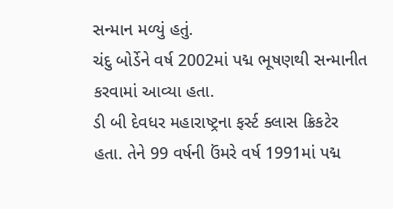સન્માન મળ્યું હતું.
ચંદુ બોર્ડેને વર્ષ 2002માં પદ્મ ભૂષણથી સન્માનીત કરવામાં આવ્યા હતા.
ડી બી દેવધર મહારાષ્ટ્રના ફર્સ્ટ ક્લાસ ક્રિકટેર હતા. તેને 99 વર્ષની ઉંમરે વર્ષ 1991માં પદ્મ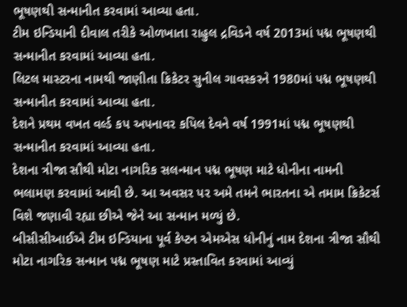ભૂષણથી સન્માનીત કરવામાં આવ્યા હતા.
ટીમ ઇન્ડિયાની દીવાલ તરીકે ઓળખાતા રાહુલ દ્રવિડને વર્ષ 2013માં પદ્મ ભૂષણથી સન્માનીત કરવામાં આવ્યા હતા.
લિટલ માસ્ટરના નામથી જાણીતા ક્રિકેટર સુનીલ ગાવસ્કરને 1980માં પદ્મ ભૂષણથી સન્માનીત કરવામાં આવ્યા હતા.
દેશને પ્રથમ વખત વર્લ્ડ કપ અપનાવર કપિલ દેવને વર્ષ 1991માં પદ્મ ભૂષણથી સન્માનીત કરવામાં આવ્યા હતા.
દેશના ત્રીજા સૌથી મોટા નાગરિક સલન્માન પદ્મ ભૂષણ માટે ધોનીના નામની ભલામણ કરવામાં આવી છે. આ અવસર પર અમે તમને ભારતના એ તમામ ક્રિકેટર્સ વિશે જણાવી રહ્યા છીએ જેને આ સન્માન મળ્યું છે.
બીસીસીઆઈએ ટીમ ઇન્ડિયાના પૂર્વ કેપ્ટન એમએસ ધોનીનું નામ દેશના ત્રીજા સૌથી મોટા નાગરિક સન્માન પદ્મ ભૂષણ માટે પ્રસ્તાવિત કરવામાં આવ્યું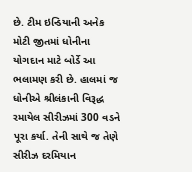છે. ટીમ ઇન્ડિયાની અનેક મોટી જીતમાં ધોનીના યોગદાન માટે બોર્ડે આ ભલામણ કરી છે. હાલમાં જ ધોનીએ શ્રીલંકાની વિરૂદ્ધ રમાયેલ સીરીઝમાં 300 વડને પૂરા કર્યા. તેની સાથે જ તેણે સીરીઝ દરમિયાન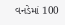વનડેમાં 100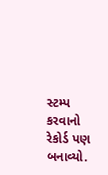સ્ટમ્પ કરવાનો રેકોર્ડ પણ બનાવ્યો.